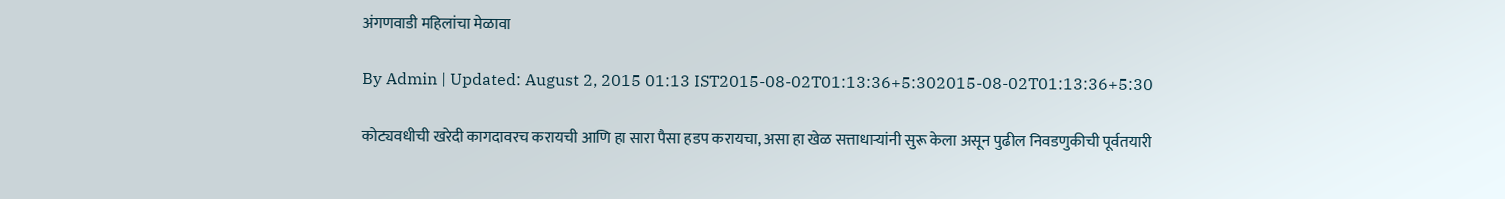अंगणवाडी महिलांचा मेळावा

By Admin | Updated: August 2, 2015 01:13 IST2015-08-02T01:13:36+5:302015-08-02T01:13:36+5:30

कोट्यवधीची खरेदी कागदावरच करायची आणि हा सारा पैसा हडप करायचा, असा हा खेळ सत्ताधाऱ्यांनी सुरू केला असून पुढील निवडणुकीची पूर्वतयारी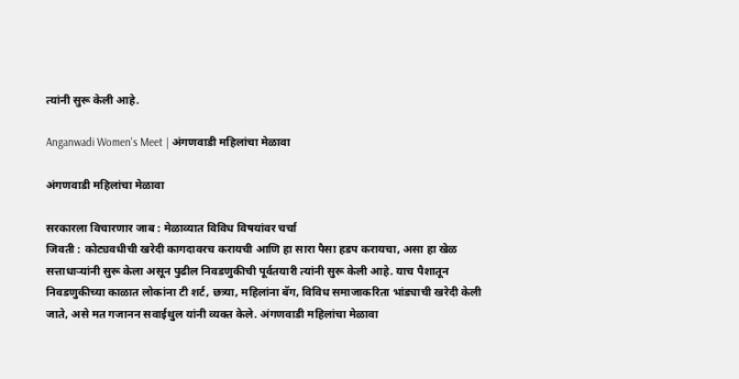त्यांनी सुरू केली आहे.

Anganwadi Women's Meet | अंगणवाडी महिलांचा मेळावा

अंगणवाडी महिलांचा मेळावा

सरकारला विचारणार जाब : मेळाव्यात विविध विषयांवर चर्चा
जिवती : कोट्यवधीची खरेदी कागदावरच करायची आणि हा सारा पैसा हडप करायचा, असा हा खेळ सत्ताधाऱ्यांनी सुरू केला असून पुढील निवडणुकीची पूर्वतयारी त्यांनी सुरू केली आहे. याच पैशातून निवडणुकीच्या काळात लोकांना टी शर्ट, छत्र्या, महिलांना बॅग, विविध समाजाकरिता भांड्याची खरेदी केली जाते, असे मत गजानन सवाईथुल यांनी व्यक्त केले. अंगणवाडी महिलांचा मेळावा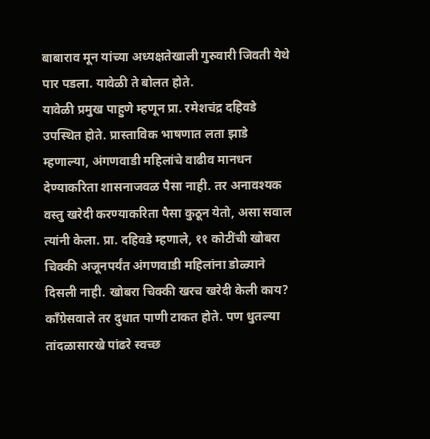बाबाराव मून यांच्या अध्यक्षतेखाली गुरुवारी जिवती येथे पार पडला. यावेळी ते बोलत होते.
यावेळी प्रमुख पाहुणे म्हणून प्रा. रमेशचंद्र दहिवडे उपस्थित होते. प्रास्ताविक भाषणात लता झाडे म्हणाल्या, अंगणवाडी महिलांचे वाढीव मानधन देण्याकरिता शासनाजवळ पैसा नाही. तर अनावश्यक वस्तु खरेदी करण्याकरिता पैसा कुठून येतो, असा सवाल त्यांनी केला. प्रा. दहिवडे म्हणाले, ११ कोटींची खोबरा चिक्की अजूनपर्यंत अंगणवाडी महिलांना डोळ्याने दिसली नाही. खोबरा चिक्की खरच खरेदी केली काय? काँग्रेसवाले तर दुधात पाणी टाकत होते. पण धुतल्या तांदळासारखे पांढरे स्वच्छ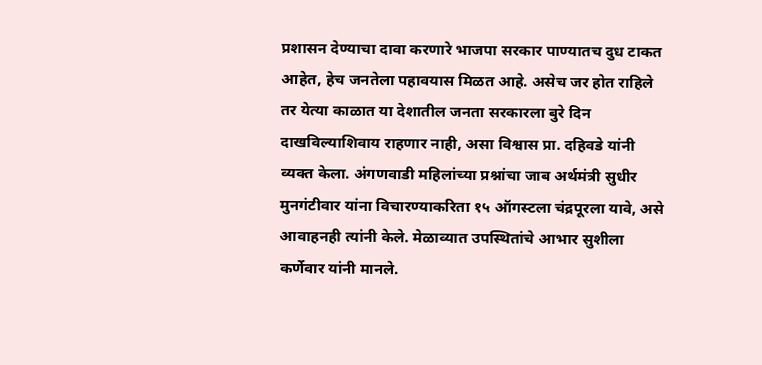प्रशासन देण्याचा दावा करणारे भाजपा सरकार पाण्यातच दुध टाकत आहेत, हेच जनतेला पहावयास मिळत आहे. असेच जर होत राहिले तर येत्या काळात या देशातील जनता सरकारला बुरे दिन दाखविल्याशिवाय राहणार नाही, असा विश्वास प्रा. दहिवडे यांनी व्यक्त केला. अंगणवाडी महिलांच्या प्रश्नांचा जाब अर्थमंत्री सुधीर मुनगंटीवार यांना विचारण्याकरिता १५ ऑगस्टला चंद्रपूरला यावे, असे आवाहनही त्यांनी केले. मेळाव्यात उपस्थितांचे आभार सुशीला कर्णेवार यांनी मानले.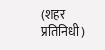(शहर प्रतिनिधी)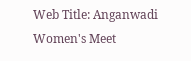Web Title: Anganwadi Women's Meet